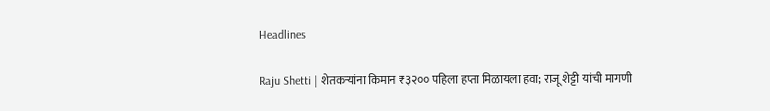Headlines

Raju Shetti | शेतकऱ्यांना किमान ₹३२०० पहिला हप्ता मिळायला हवा; राजू शेट्टी यांची मागणी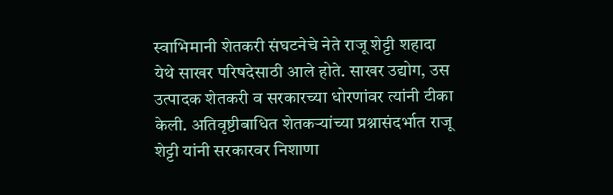स्वाभिमानी शेतकरी संघटनेचे नेते राजू शेट्टी शहादा येथे साखर परिषदेसाठी आले होते. साखर उद्योग, उस उत्पादक शेतकरी व सरकारच्या धोरणांवर त्यांनी टीका केली. अतिवृष्टीबाधित शेतकऱ्यांच्या प्रश्नासंदर्भात राजू शेट्टी यांनी सरकारवर निशाणा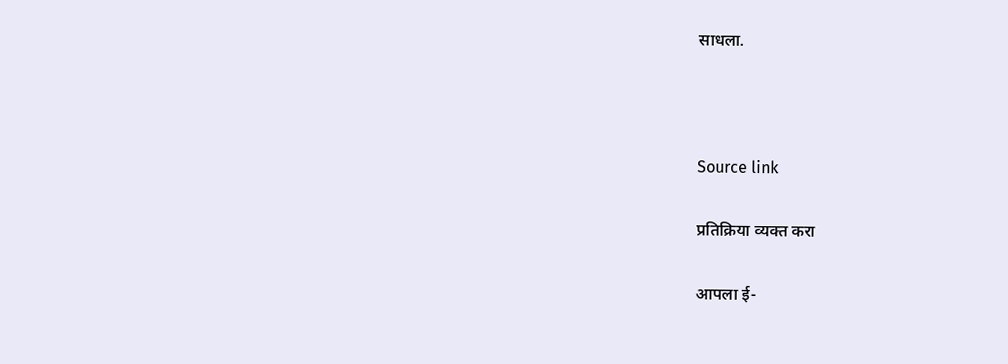साधला.



Source link

प्रतिक्रिया व्यक्त करा

आपला ई-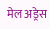मेल अड्रेस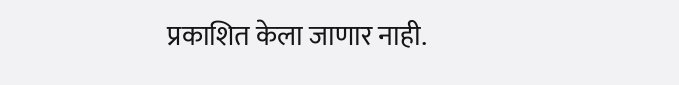प्रकाशित केला जाणार नाही.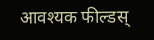आवश्यक फील्डस्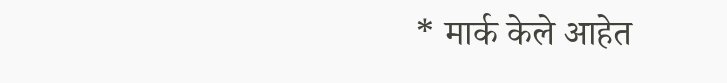* मार्क केले आहेत